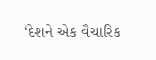‘દેશને એક વૈચારિક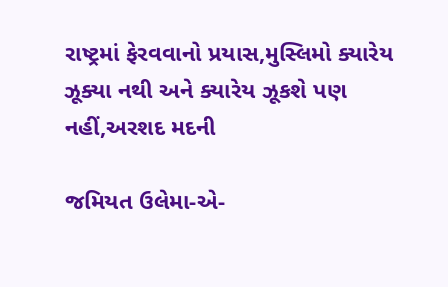રાષ્ટ્રમાં ફેરવવાનો પ્રયાસ,મુસ્લિમો ક્યારેય ઝૂક્યા નથી અને ક્યારેય ઝૂકશે પણ નહીં,અરશદ મદની

જમિયત ઉલેમા-એ-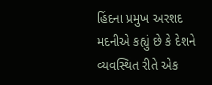હિંદના પ્રમુખ અરશદ મદનીએ કહ્યું છે કે દેશને વ્યવસ્થિત રીતે એક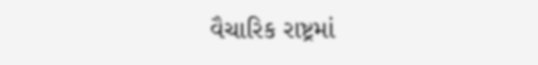વૈચારિક રાષ્ટ્રમાં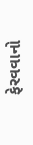ફેરવવાનો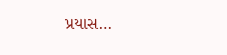પ્રયાસ…